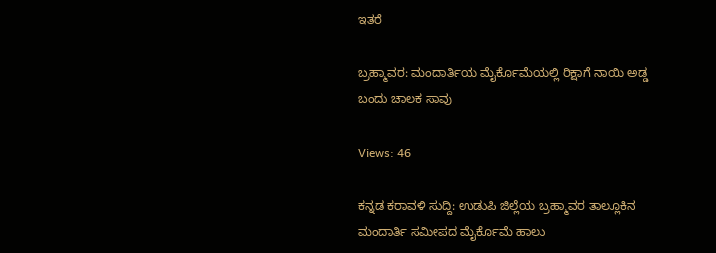ಇತರೆ

ಬ್ರಹ್ಮಾವರ: ಮಂದಾರ್ತಿಯ ಮೈರ್ಕೊಮೆಯಲ್ಲಿ ರಿಕ್ಷಾಗೆ ನಾಯಿ ಅಡ್ಡ ಬಂದು ಚಾಲಕ ಸಾವು

Views: 46

ಕನ್ನಡ ಕರಾವಳಿ ಸುದ್ದಿ: ಉಡುಪಿ ಜಿಲ್ಲೆಯ ಬ್ರಹ್ಮಾವರ ತಾಲ್ಲೂಕಿನ ಮಂದಾರ್ತಿ ಸಮೀಪದ ಮೈರ್ಕೊಮೆ ಹಾಲು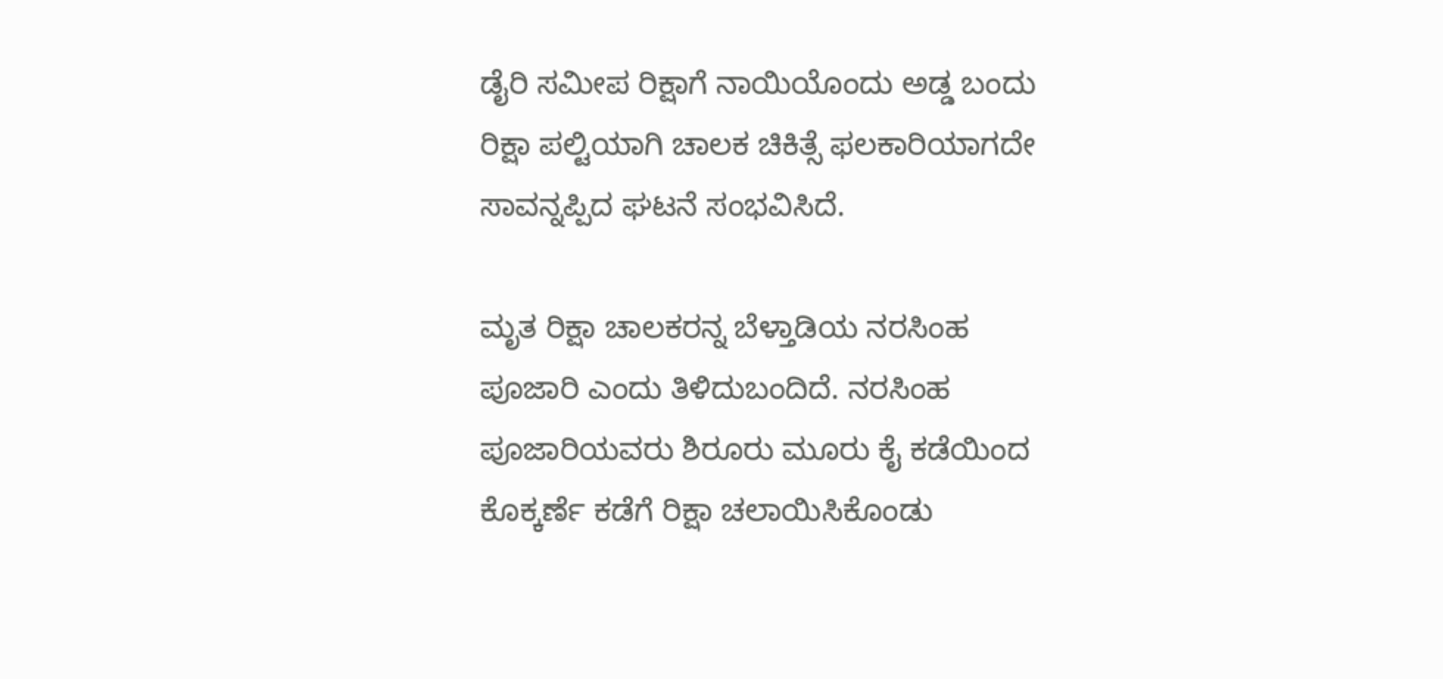ಡೈರಿ ಸಮೀಪ ರಿಕ್ಷಾಗೆ ನಾಯಿಯೊಂದು ಅಡ್ಡ ಬಂದು ರಿಕ್ಷಾ ಪಲ್ಟಿಯಾಗಿ ಚಾಲಕ ಚಿಕಿತ್ಸೆ ಫಲಕಾರಿಯಾಗದೇ ಸಾವನ್ನಪ್ಪಿದ ಘಟನೆ ಸಂಭವಿಸಿದೆ.

ಮೃತ ರಿಕ್ಷಾ ಚಾಲಕರನ್ನ ಬೆಳ್ತಾಡಿಯ ನರಸಿಂಹ ಪೂಜಾರಿ ಎಂದು ತಿಳಿದುಬಂದಿದೆ. ನರಸಿಂಹ ಪೂಜಾರಿಯವರು ಶಿರೂರು ಮೂರು ಕೈ ಕಡೆಯಿಂದ ಕೊಕ್ಕರ್ಣೆ ಕಡೆಗೆ ರಿಕ್ಷಾ ಚಲಾಯಿಸಿಕೊಂಡು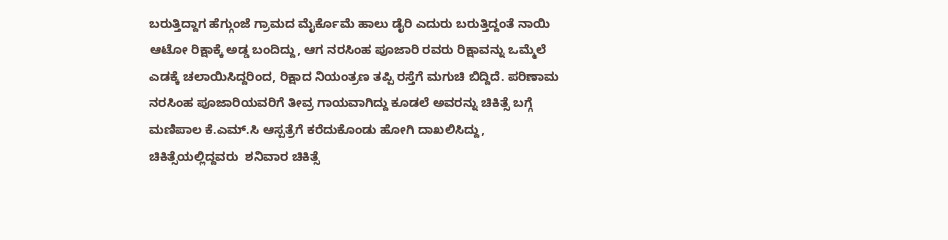ಬರುತ್ತಿದ್ದಾಗ ಹೆಗ್ಗುಂಜೆ ಗ್ರಾಮದ ಮೈರ್ಕೊಮೆ ಹಾಲು ಡೈರಿ ಎದುರು ಬರುತ್ತಿದ್ದಂತೆ ನಾಯಿ ಆಟೋ ರಿಕ್ಷಾಕ್ಕೆ ಅಡ್ಡ ಬಂದಿದ್ದು, ಆಗ ನರಸಿಂಹ ಪೂಜಾರಿ ರವರು ರಿಕ್ಷಾವನ್ನು ಒಮ್ಮೆಲೆ ಎಡಕ್ಕೆ ಚಲಾಯಿಸಿದ್ದರಿಂದ, ರಿಕ್ಷಾದ ನಿಯಂತ್ರಣ ತಪ್ಪಿ ರಸ್ತೆಗೆ ಮಗುಚಿ ಬಿದ್ದಿದೆ. ಪರಿಣಾಮ ನರಸಿಂಹ ಪೂಜಾರಿಯವರಿಗೆ ತೀವ್ರ ಗಾಯವಾಗಿದ್ದು ಕೂಡಲೆ ಅವರನ್ನು ಚಿಕಿತ್ಸೆ ಬಗ್ಗೆ ಮಣಿಪಾಲ ಕೆ.ಎಮ್.ಸಿ ಆಸ್ಪತ್ರೆಗೆ ಕರೆದುಕೊಂಡು ಹೋಗಿ ದಾಖಲಿಸಿದ್ದು, ಚಿಕಿತ್ಸೆಯಲ್ಲಿದ್ದವರು  ಶನಿವಾರ ಚಿಕಿತ್ಸೆ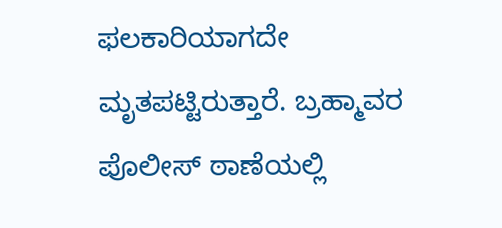ಫಲಕಾರಿಯಾಗದೇ ಮೃತಪಟ್ಟಿರುತ್ತಾರೆ. ಬ್ರಹ್ಮಾವರ ಪೊಲೀಸ್ ಠಾಣೆಯಲ್ಲಿ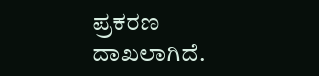ಪ್ರಕರಣ ದಾಖಲಾಗಿದೆ.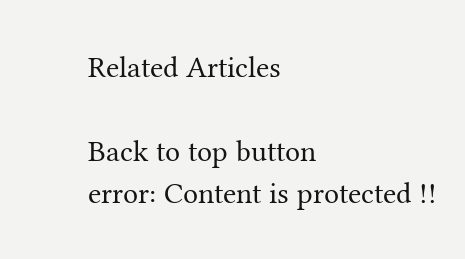Related Articles

Back to top button
error: Content is protected !!